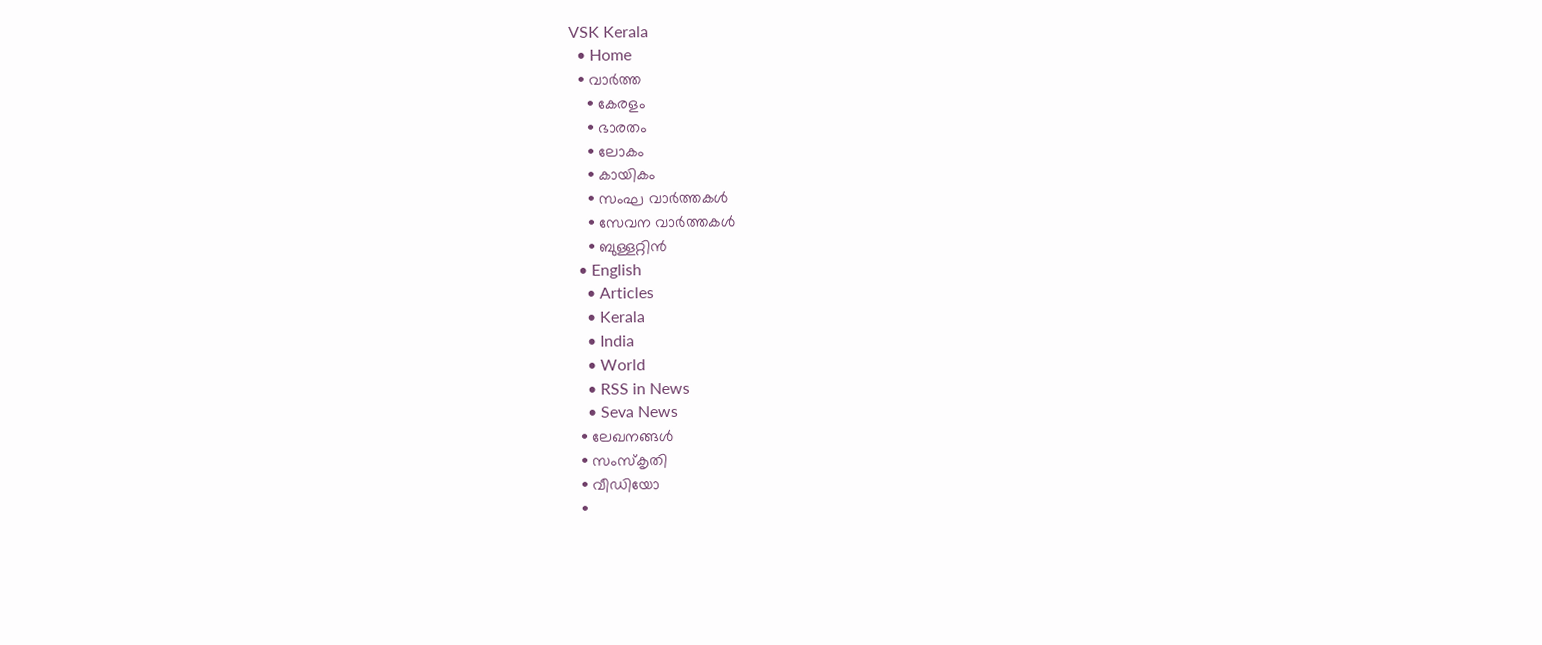VSK Kerala
  • Home
  • വാര്‍ത്ത
    • കേരളം
    • ഭാരതം
    • ലോകം
    • കായികം
    • സംഘ വാര്‍ത്തകള്‍
    • സേവന വാര്‍ത്തകള്‍
    • ബുള്ളറ്റിൻ
  • English
    • Articles
    • Kerala
    • India
    • World
    • RSS in News
    • Seva News
  • ലേഖനങ്ങള്‍
  • സംസ്കൃതി
  • വീഡിയോ
  •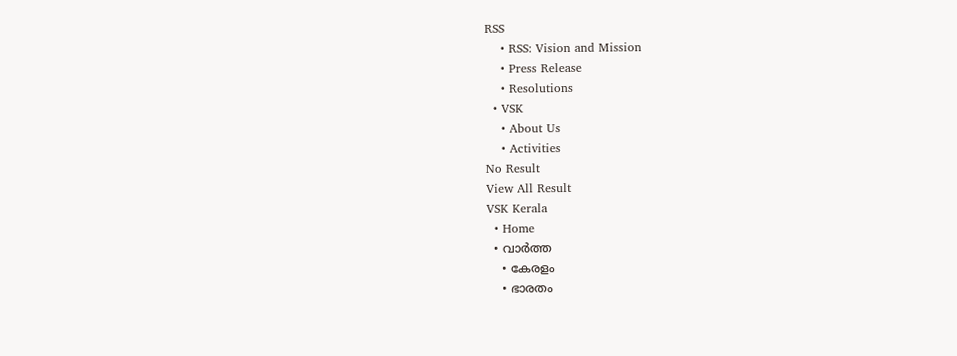RSS
    • RSS: Vision and Mission
    • Press Release
    • Resolutions
  • VSK
    • About Us
    • Activities
No Result
View All Result
VSK Kerala
  • Home
  • വാര്‍ത്ത
    • കേരളം
    • ഭാരതം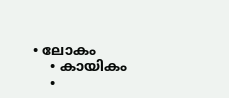• ലോകം
    • കായികം
    •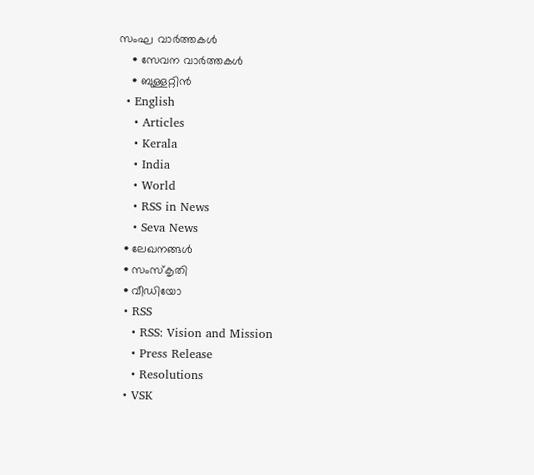സംഘ വാര്‍ത്തകള്‍
    • സേവന വാര്‍ത്തകള്‍
    • ബുള്ളറ്റിൻ
  • English
    • Articles
    • Kerala
    • India
    • World
    • RSS in News
    • Seva News
  • ലേഖനങ്ങള്‍
  • സംസ്കൃതി
  • വീഡിയോ
  • RSS
    • RSS: Vision and Mission
    • Press Release
    • Resolutions
  • VSK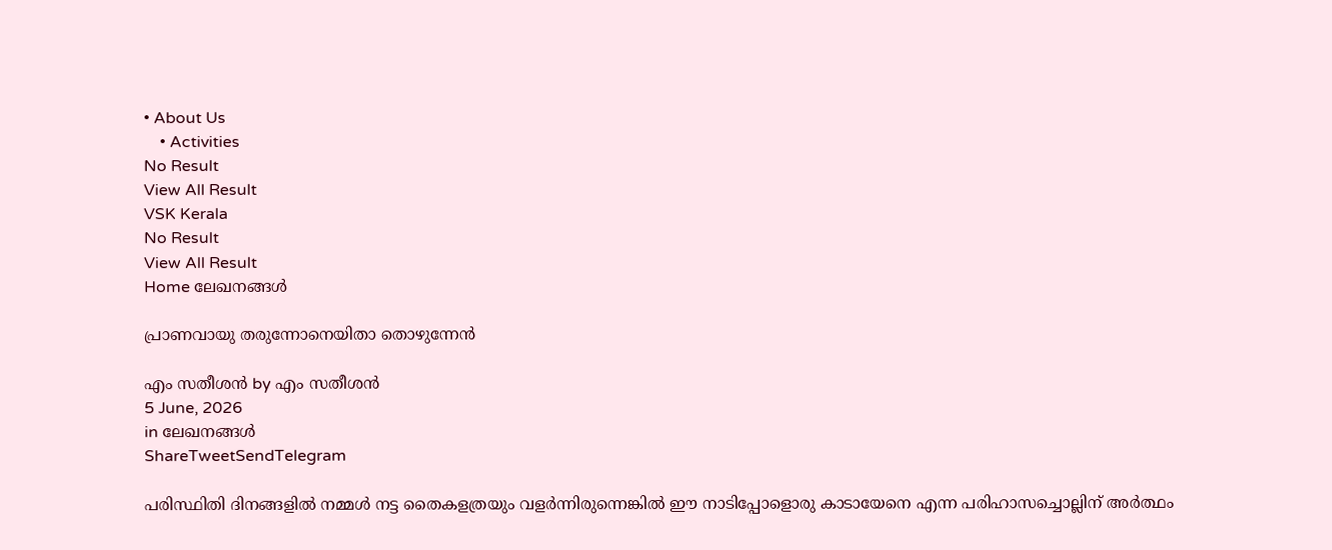• About Us
    • Activities
No Result
View All Result
VSK Kerala
No Result
View All Result
Home ലേഖനങ്ങള്‍

പ്രാണവായു തരുന്നോനെയിതാ തൊഴുന്നേന്‍

എം സതീശൻ by എം സതീശൻ
5 June, 2026
in ലേഖനങ്ങള്‍
ShareTweetSendTelegram

പരിസ്ഥിതി ദിനങ്ങളില്‍ നമ്മള്‍ നട്ട തൈകളത്രയും വളര്‍ന്നിരുന്നെങ്കില്‍ ഈ നാടിപ്പോളൊരു കാടായേനെ എന്ന പരിഹാസച്ചൊല്ലിന് അര്‍ത്ഥം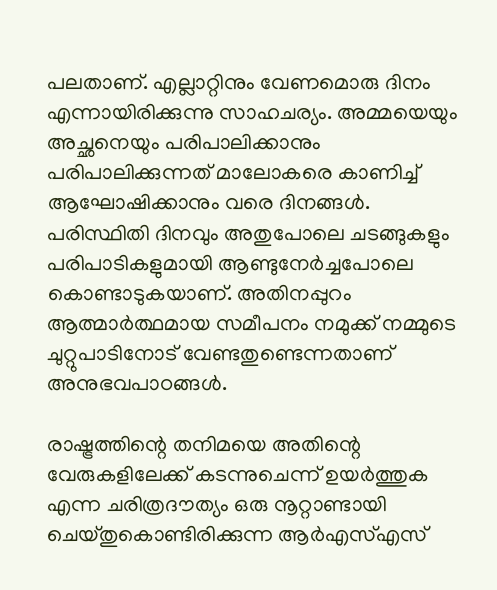പലതാണ്. എല്ലാറ്റിനും വേണമൊരു ദിനം എന്നായിരിക്കുന്നു സാഹചര്യം. അമ്മയെയും അച്ഛനെയും പരിപാലിക്കാനും പരിപാലിക്കുന്നത് മാലോകരെ കാണിച്ച് ആഘോഷിക്കാനും വരെ ദിനങ്ങള്‍. പരിസ്ഥിതി ദിനവും അതുപോലെ ചടങ്ങുകളും പരിപാടികളുമായി ആണ്ടുനേര്‍ച്ചപോലെ കൊണ്ടാടുകയാണ്. അതിനപ്പുറം ആത്മാര്‍ത്ഥമായ സമീപനം നമുക്ക് നമ്മുടെ ചുറ്റുപാടിനോട് വേണ്ടതുണ്ടെന്നതാണ് അനുഭവപാഠങ്ങള്‍.

രാഷ്ട്രത്തിന്റെ തനിമയെ അതിന്റെ വേരുകളിലേക്ക് കടന്നുചെന്ന് ഉയര്‍ത്തുക എന്ന ചരിത്രദൗത്യം ഒരു നൂറ്റാണ്ടായി ചെയ്തുകൊണ്ടിരിക്കുന്ന ആര്‍എസ്എസ്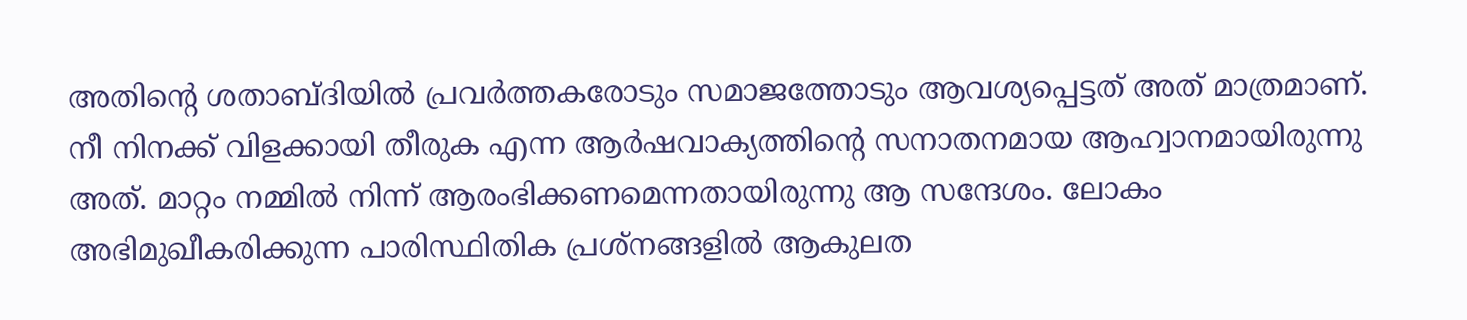അതിന്റെ ശതാബ്ദിയില്‍ പ്രവര്‍ത്തകരോടും സമാജത്തോടും ആവശ്യപ്പെട്ടത് അത് മാത്രമാണ്. നീ നിനക്ക് വിളക്കായി തീരുക എന്ന ആര്‍ഷവാക്യത്തിന്റെ സനാതനമായ ആഹ്വാനമായിരുന്നു അത്. മാറ്റം നമ്മില്‍ നിന്ന് ആരംഭിക്കണമെന്നതായിരുന്നു ആ സന്ദേശം. ലോകം അഭിമുഖീകരിക്കുന്ന പാരിസ്ഥിതിക പ്രശ്‌നങ്ങളില്‍ ആകുലത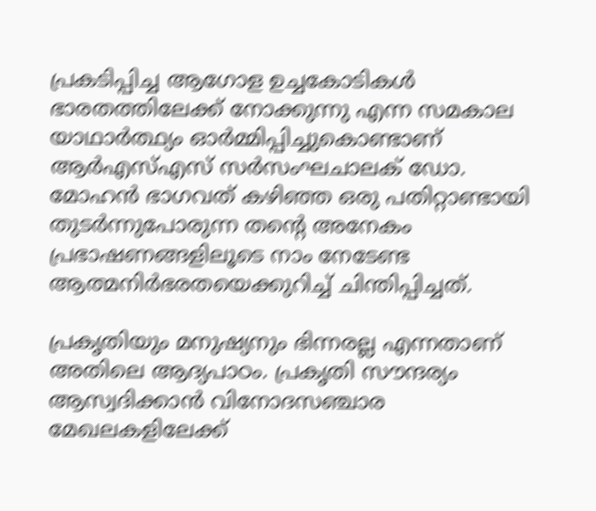പ്രകടിപ്പിച്ച ആഗോള ഉച്ചകോടികള്‍ ഭാരതത്തിലേക്ക് നോക്കുന്നു എന്ന സമകാല യാഥാര്‍ത്ഥ്യം ഓര്‍മ്മിപ്പിച്ചുകൊണ്ടാണ് ആര്‍എസ്എസ് സര്‍സംഘചാലക് ഡോ. മോഹന്‍ ഭാഗവത് കഴിഞ്ഞ ഒരു പതിറ്റാണ്ടായി തുടര്‍ന്നുപോരുന്ന തന്റെ അനേകം പ്രഭാഷണങ്ങളിലൂടെ നാം നേടേണ്ട ആത്മനിര്‍ഭരതയെക്കുറിച്ച് ചിന്തിപ്പിച്ചത്.

പ്രകൃതിയും മനുഷ്യനും ഭിന്നരല്ല എന്നതാണ് അതിലെ ആദ്യപാഠം. പ്രകൃതി സൗന്ദര്യം ആസ്വദിക്കാന്‍ വിനോദസഞ്ചാര മേഖലകളിലേക്ക്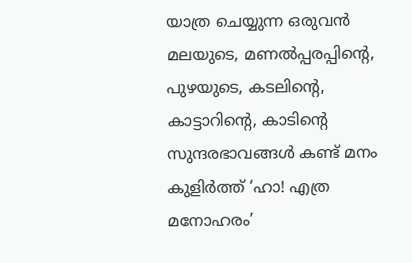യാത്ര ചെയ്യുന്ന ഒരുവന്‍ മലയുടെ, മണല്‍പ്പരപ്പിന്റെ, പുഴയുടെ, കടലിന്റെ, കാട്ടാറിന്റെ, കാടിന്റെ സുന്ദരഭാവങ്ങള്‍ കണ്ട് മനം കുളിര്‍ത്ത് ‘ഹാ! എത്ര മനോഹരം’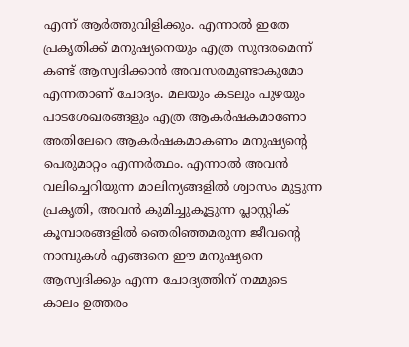എന്ന് ആര്‍ത്തുവിളിക്കും. എന്നാല്‍ ഇതേ പ്രകൃതിക്ക് മനുഷ്യനെയും എത്ര സുന്ദരമെന്ന് കണ്ട് ആസ്വദിക്കാന്‍ അവസരമുണ്ടാകുമോ എന്നതാണ് ചോദ്യം. മലയും കടലും പുഴയും പാടശേഖരങ്ങളും എത്ര ആകര്‍ഷകമാണോ അതിലേറെ ആകര്‍ഷകമാകണം മനുഷ്യന്റെ പെരുമാറ്റം എന്നര്‍ത്ഥം. എന്നാല്‍ അവന്‍ വലിച്ചെറിയുന്ന മാലിന്യങ്ങളില്‍ ശ്വാസം മുട്ടുന്ന പ്രകൃതി, അവന്‍ കുമിച്ചുകൂട്ടുന്ന പ്ലാസ്റ്റിക് കൂമ്പാരങ്ങളില്‍ ഞെരിഞ്ഞമരുന്ന ജീവന്റെ നാമ്പുകള്‍ എങ്ങനെ ഈ മനുഷ്യനെ ആസ്വദിക്കും എന്ന ചോദ്യത്തിന് നമ്മുടെ കാലം ഉത്തരം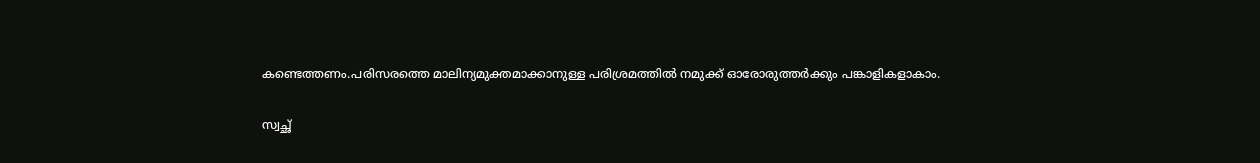കണ്ടെത്തണം.പരിസരത്തെ മാലിന്യമുക്തമാക്കാനുള്ള പരിശ്രമത്തില്‍ നമുക്ക് ഓരോരുത്തര്‍ക്കും പങ്കാളികളാകാം.

സ്വച്ഛ്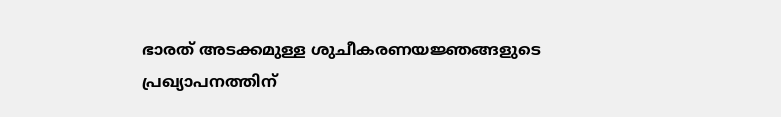ഭാരത് അടക്കമുള്ള ശുചീകരണയജ്ഞങ്ങളുടെ പ്രഖ്യാപനത്തിന്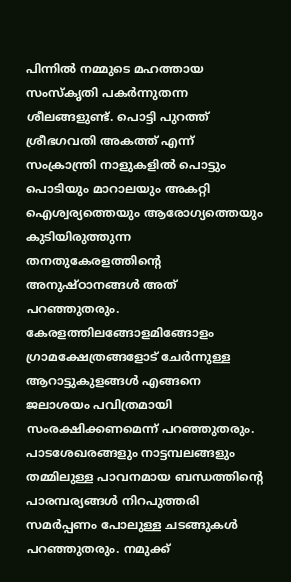പിന്നില്‍ നമ്മുടെ മഹത്തായ സംസ്‌കൃതി പകര്‍ന്നുതന്ന ശീലങ്ങളുണ്ട്. പൊട്ടി പുറത്ത് ശ്രീഭഗവതി അകത്ത് എന്ന് സംക്രാന്ത്രി നാളുകളില്‍ പൊട്ടും പൊടിയും മാറാലയും അകറ്റി ഐശ്വര്യത്തെയും ആരോഗ്യത്തെയും കുടിയിരുത്തുന്ന തനതുകേരളത്തിന്റെ അനുഷ്ഠാനങ്ങള്‍ അത് പറഞ്ഞുതരും. കേരളത്തിലങ്ങോളമിങ്ങോളം ഗ്രാമക്ഷേത്രങ്ങളോട് ചേര്‍ന്നുള്ള ആറാട്ടുകുളങ്ങള്‍ എങ്ങനെ ജലാശയം പവിത്രമായി സംരക്ഷിക്കണമെന്ന് പറഞ്ഞുതരും. പാടശേഖരങ്ങളും നാട്ടമ്പലങ്ങളും തമ്മിലുള്ള പാവനമായ ബന്ധത്തിന്റെ പാരമ്പര്യങ്ങള്‍ നിറപുത്തരി സമര്‍പ്പണം പോലുള്ള ചടങ്ങുകള്‍ പറഞ്ഞുതരും. നമുക്ക്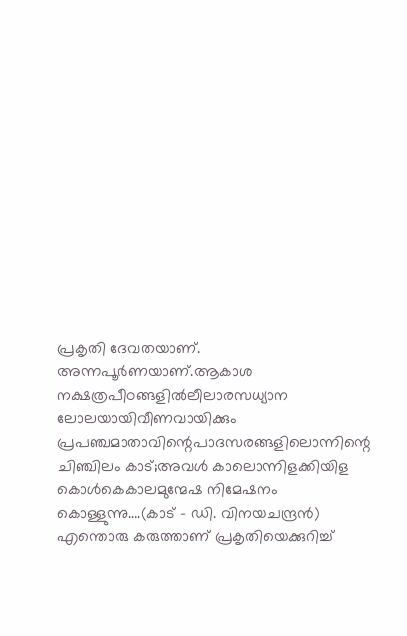പ്രകൃതി ദേവതയാണ്. അന്നപൂര്‍ണയാണ്.ആകാശ നക്ഷത്രപീഠങ്ങളില്‍ലീലാരസധ്യാന ലോലയായിവീണവായിക്കും പ്രപഞ്ചമാതാവിന്റെപാദസരങ്ങളിലൊന്നിന്റെ ചിഞ്ചിലം കാട്;അവള്‍ കാലൊന്നിളക്കിയിള കൊള്‍കെകാലമുന്മേഷ നിമേഷനം കൊള്ളുന്നു….(കാട് – ഡി. വിനയചന്ദ്രന്‍) എന്തൊരു കരുത്താണ് പ്രകൃതിയെക്കുറിച്ച്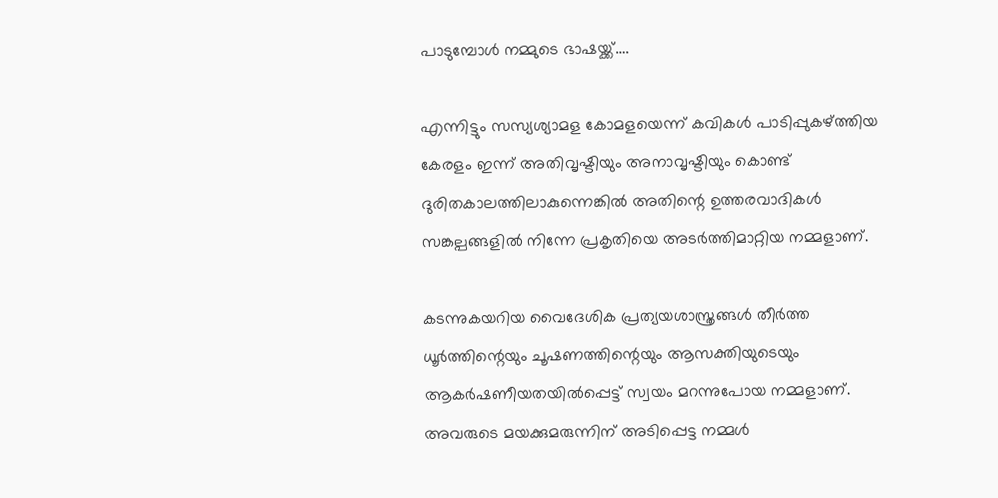പാടുമ്പോള്‍ നമ്മുടെ ഭാഷയ്ക്ക്….

എന്നിട്ടും സസ്യശ്യാമള കോമളയെന്ന് കവികള്‍ പാടിപ്പുകഴ്ത്തിയ കേരളം ഇന്ന് അതിവൃഷ്ടിയും അനാവൃഷ്ടിയും കൊണ്ട് ദുരിതകാലത്തിലാകുന്നെങ്കില്‍ അതിന്റെ ഉത്തരവാദികള്‍ സങ്കല്പങ്ങളില്‍ നിന്നേ പ്രകൃതിയെ അടര്‍ത്തിമാറ്റിയ നമ്മളാണ്.

കടന്നുകയറിയ വൈദേശിക പ്രത്യയശാസ്ത്രങ്ങള്‍ തീര്‍ത്ത ധൂര്‍ത്തിന്റെയും ചൂഷണത്തിന്റെയും ആസക്തിയുടെയും ആകര്‍ഷണീയതയില്‍പ്പെട്ട് സ്വയം മറന്നുപോയ നമ്മളാണ്. അവരുടെ മയക്കുമരുന്നിന് അടിപ്പെട്ട നമ്മള്‍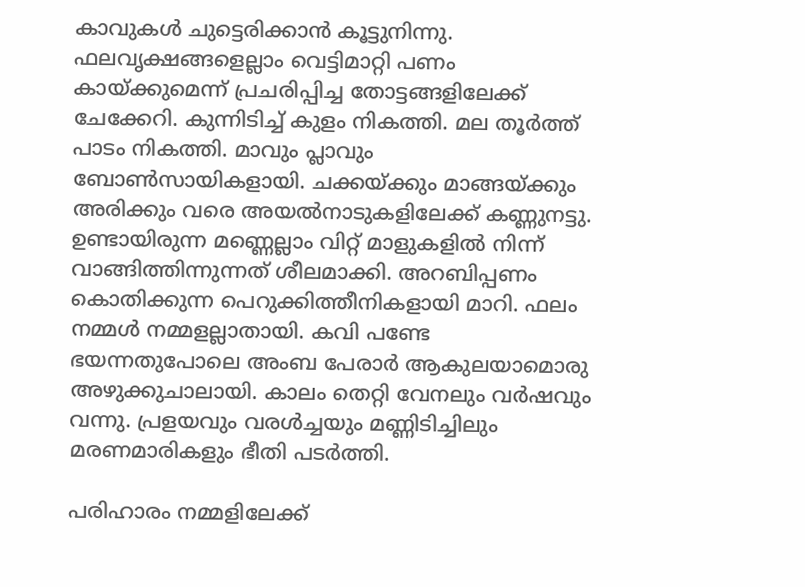കാവുകള്‍ ചുട്ടെരിക്കാന്‍ കൂട്ടുനിന്നു. ഫലവൃക്ഷങ്ങളെല്ലാം വെട്ടിമാറ്റി പണം കായ്ക്കുമെന്ന് പ്രചരിപ്പിച്ച തോട്ടങ്ങളിലേക്ക് ചേക്കേറി. കുന്നിടിച്ച് കുളം നികത്തി. മല തൂര്‍ത്ത് പാടം നികത്തി. മാവും പ്ലാവും ബോണ്‍സായികളായി. ചക്കയ്ക്കും മാങ്ങയ്ക്കും അരിക്കും വരെ അയല്‍നാടുകളിലേക്ക് കണ്ണുനട്ടു. ഉണ്ടായിരുന്ന മണ്ണെല്ലാം വിറ്റ് മാളുകളില്‍ നിന്ന് വാങ്ങിത്തിന്നുന്നത് ശീലമാക്കി. അറബിപ്പണം കൊതിക്കുന്ന പെറുക്കിത്തീനികളായി മാറി. ഫലം നമ്മള്‍ നമ്മളല്ലാതായി. കവി പണ്ടേ ഭയന്നതുപോലെ അംബ പേരാര്‍ ആകുലയാമൊരു അഴുക്കുചാലായി. കാലം തെറ്റി വേനലും വര്‍ഷവും വന്നു. പ്രളയവും വരള്‍ച്ചയും മണ്ണിടിച്ചിലും മരണമാരികളും ഭീതി പടര്‍ത്തി.

പരിഹാരം നമ്മളിലേക്ക്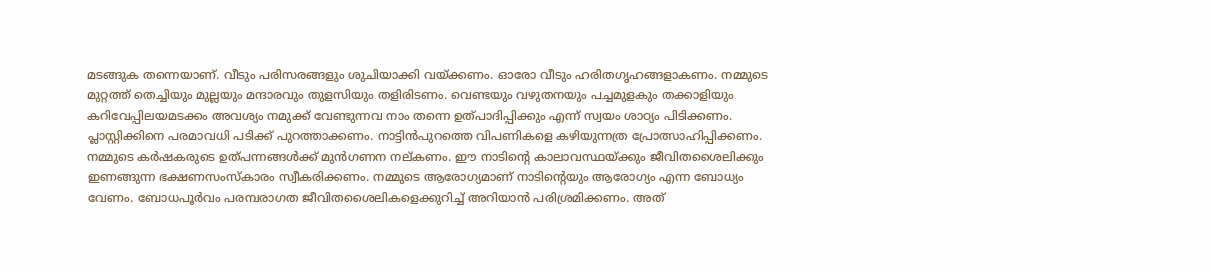മടങ്ങുക തന്നെയാണ്. വീടും പരിസരങ്ങളും ശുചിയാക്കി വയ്ക്കണം. ഓരോ വീടും ഹരിതഗൃഹങ്ങളാകണം. നമ്മുടെ മുറ്റത്ത് തെച്ചിയും മുല്ലയും മന്ദാരവും തുളസിയും തളിരിടണം. വെണ്ടയും വഴുതനയും പച്ചമുളകും തക്കാളിയും കറിവേപ്പിലയമടക്കം അവശ്യം നമുക്ക് വേണ്ടുന്നവ നാം തന്നെ ഉത്പാദിപ്പിക്കും എന്ന് സ്വയം ശാഠ്യം പിടിക്കണം. പ്ലാസ്റ്റിക്കിനെ പരമാവധി പടിക്ക് പുറത്താക്കണം. നാട്ടിന്‍പുറത്തെ വിപണികളെ കഴിയുന്നത്ര പ്രോത്സാഹിപ്പിക്കണം. നമ്മുടെ കര്‍ഷകരുടെ ഉത്പന്നങ്ങള്‍ക്ക് മുന്‍ഗണന നല്കണം. ഈ നാടിന്റെ കാലാവസ്ഥയ്ക്കും ജീവിതശൈലിക്കും ഇണങ്ങുന്ന ഭക്ഷണസംസ്‌കാരം സ്വീകരിക്കണം. നമ്മുടെ ആരോഗ്യമാണ് നാടിന്റെയും ആരോഗ്യം എന്ന ബോധ്യം വേണം. ബോധപൂര്‍വം പരമ്പരാഗത ജീവിതശൈലികളെക്കുറിച്ച് അറിയാന്‍ പരിശ്രമിക്കണം. അത്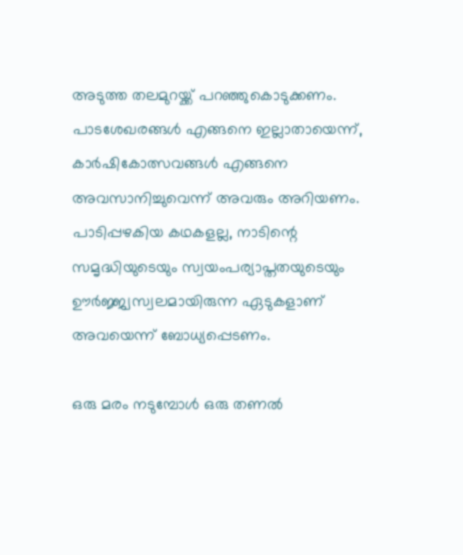അടുത്ത തലമുറയ്ക്ക് പറഞ്ഞുകൊടുക്കണം. പാടശേഖരങ്ങള്‍ എങ്ങനെ ഇല്ലാതായെന്ന്, കാര്‍ഷികോത്സവങ്ങള്‍ എങ്ങനെ അവസാനിച്ചുവെന്ന് അവരും അറിയണം. പാടിപ്പഴകിയ കഥകളല്ല, നാടിന്റെ സമൃദ്ധിയുടെയും സ്വയംപര്യാപ്തതയുടെയും ഊര്‍ജ്ജ്വസ്വലമായിരുന്ന ഏടുകളാണ് അവയെന്ന് ബോധ്യപ്പെടണം.

ഒരു മരം നടുമ്പോള്‍ ഒരു തണല്‍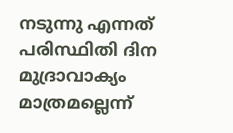നടുന്നു എന്നത് പരിസ്ഥിതി ദിന മുദ്രാവാക്യം മാത്രമല്ലെന്ന്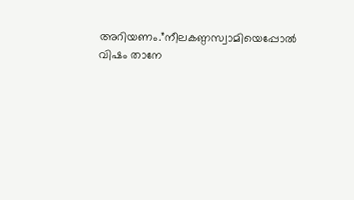അറിയണം.”നീലകണ്ഠസ്വാമിയെപ്പോല്‍ വിഷം താനേ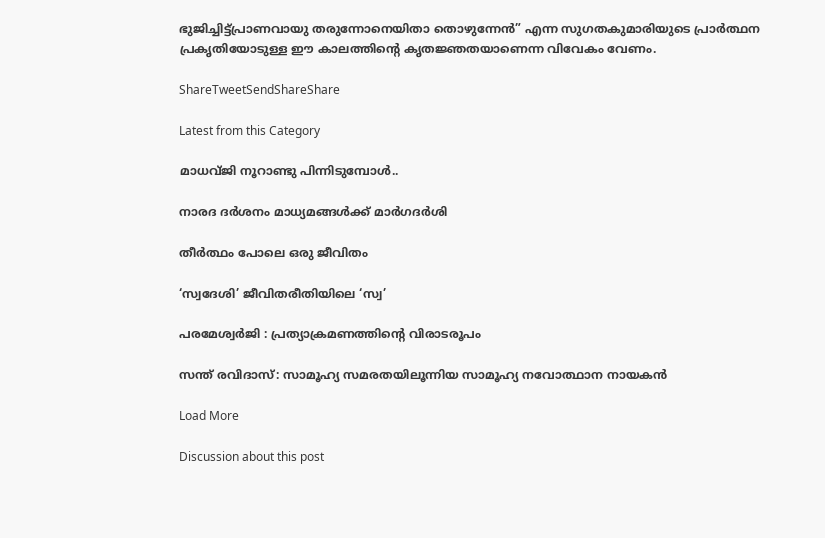ഭുജിച്ചിട്ട്പ്രാണവായു തരുന്നോനെയിതാ തൊഴുന്നേന്‍” എന്ന സുഗതകുമാരിയുടെ പ്രാര്‍ത്ഥന പ്രകൃതിയോടുള്ള ഈ കാലത്തിന്റെ കൃതജ്ഞതയാണെന്ന വിവേകം വേണം.

ShareTweetSendShareShare

Latest from this Category

മാധവ്ജി നൂറാണ്ടു പിന്നിടുമ്പോള്‍..

നാരദ ദർശനം മാധ്യമങ്ങൾക്ക് മാർഗദർശി

തീര്‍ത്ഥം പോലെ ഒരു ജീവിതം

‘സ്വദേശി’ ജീവിതരീതിയിലെ ‘സ്വ’

പരമേശ്വര്‍ജി : പ്രത്യാക്രമണത്തിന്റെ വിരാടരൂപം

സന്ത് രവിദാസ്: സാമൂഹ്യ സമരതയിലൂന്നിയ സാമൂഹ്യ നവോത്ഥാന നായകൻ

Load More

Discussion about this post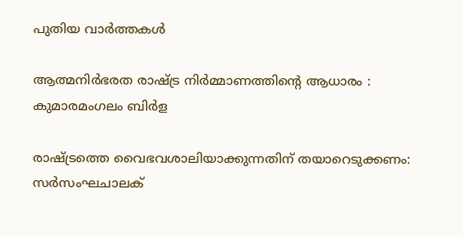പുതിയ വാര്‍ത്തകള്‍

ആത്മനിർഭരത രാഷ്ട്ര നിർമ്മാണത്തിൻ്റെ ആധാരം : കുമാരമംഗലം ബിർള

രാഷ്ട്രത്തെ വൈഭവശാലിയാക്കുന്നതിന് തയാറെടുക്കണം: സർസംഘചാലക്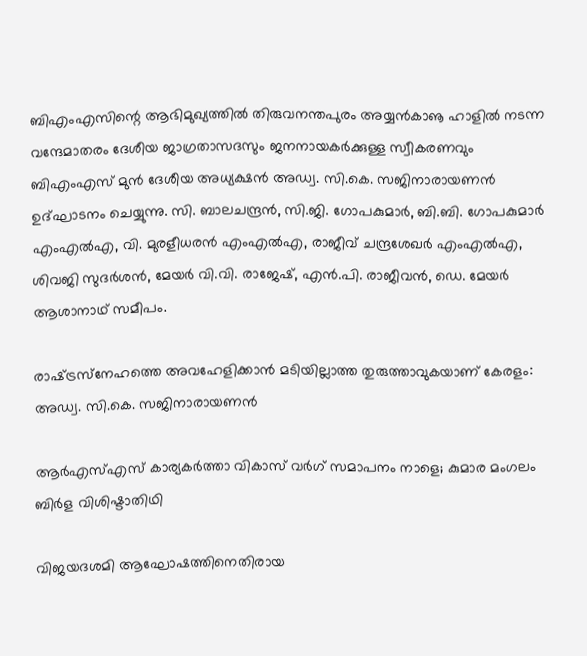ബിഎംഎസിന്റെ ആഭിമുഖ്യത്തിൽ തിരുവനന്തപുരം അയ്യൻകാൡ ഹാളിൽ നടന്ന വന്ദേമാതരം ദേശീയ ജാഗ്രതാസദസും ജനനായകർക്കുള്ള സ്വീകരണവും ബിഎംഎസ് മുൻ ദേശീയ അധ്യക്ഷൻ അഡ്വ. സി.കെ. സജിനാരായണൻ ഉദ്ഘാടനം ചെയ്യുന്നു. സി. ബാലചന്ദ്രൻ, സി.ജി. ഗോപകുമാർ, ബി.ബി. ഗോപകുമാർ എംഎൽഎ, വി. മുരളീധരൻ എംഎൽഎ, രാജീവ് ചന്ദ്രശേഖർ എംഎൽഎ, ശിവജി സുദർശൻ, മേയർ വി.വി. രാജേഷ്, എൻ.പി. രാജീവൻ, ഡെ. മേയർ ആശാനാഥ് സമീപം.

രാഷ്‌ട്രസ്‌നേഹത്തെ അവഹേളിക്കാന്‍ മടിയില്ലാത്ത തുരുത്താവുകയാണ് കേരളം: അഡ്വ. സി.കെ. സജിനാരായണന്‍

ആർഎസ്എസ് കാര്യകർത്താ വികാസ് വർഗ് സമാപനം നാളെ; കുമാര മംഗലം ബിർള വിശിഷ്ടാതിഥി

വിജയദശമി ആഘോഷത്തിനെതിരായ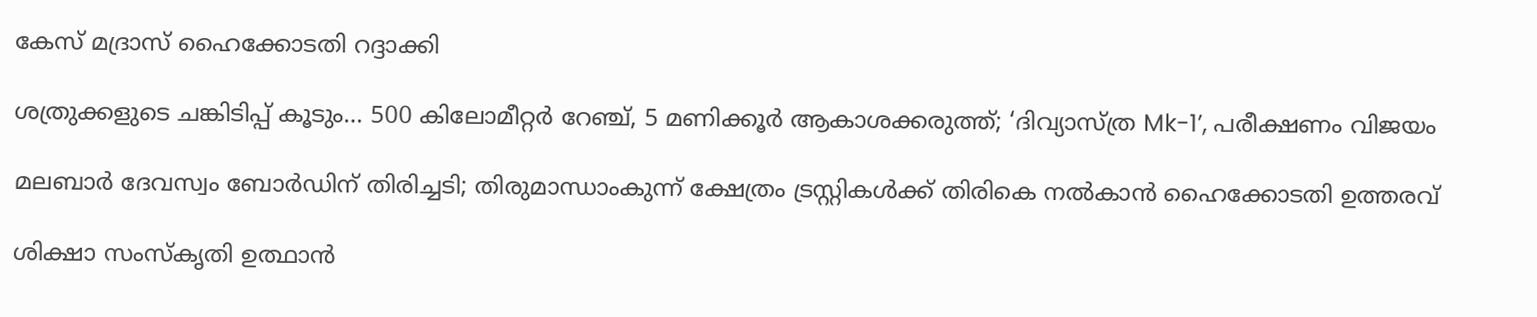കേസ് മദ്രാസ് ഹൈക്കോടതി റദ്ദാക്കി

ശത്രുക്കളുടെ ചങ്കിടിപ്പ് കൂടും… 500 കിലോമീറ്റർ റേഞ്ച്, 5 മണിക്കൂർ ആകാശക്കരുത്ത്; ‘ദിവ്യാസ്ത്ര Mk-1’, പരീക്ഷണം വിജയം

മലബാര്‍ ദേവസ്വം ബോര്‍ഡിന് തിരിച്ചടി; തിരുമാന്ധാംകുന്ന് ക്ഷേത്രം ട്രസ്റ്റികള്‍ക്ക് തിരികെ നല്‍കാന്‍ ഹൈക്കോടതി ഉത്തരവ്

ശിക്ഷാ സംസ്കൃതി ഉത്ഥാൻ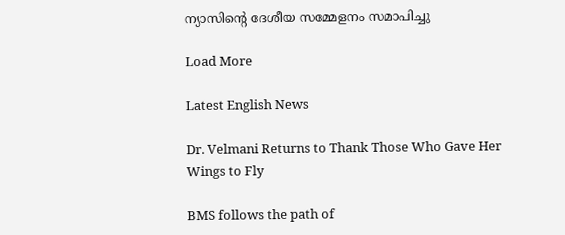ന്യാസിന്റെ ദേശീയ സമ്മേളനം സമാപിച്ചു

Load More

Latest English News

Dr. Velmani Returns to Thank Those Who Gave Her Wings to Fly

BMS follows the path of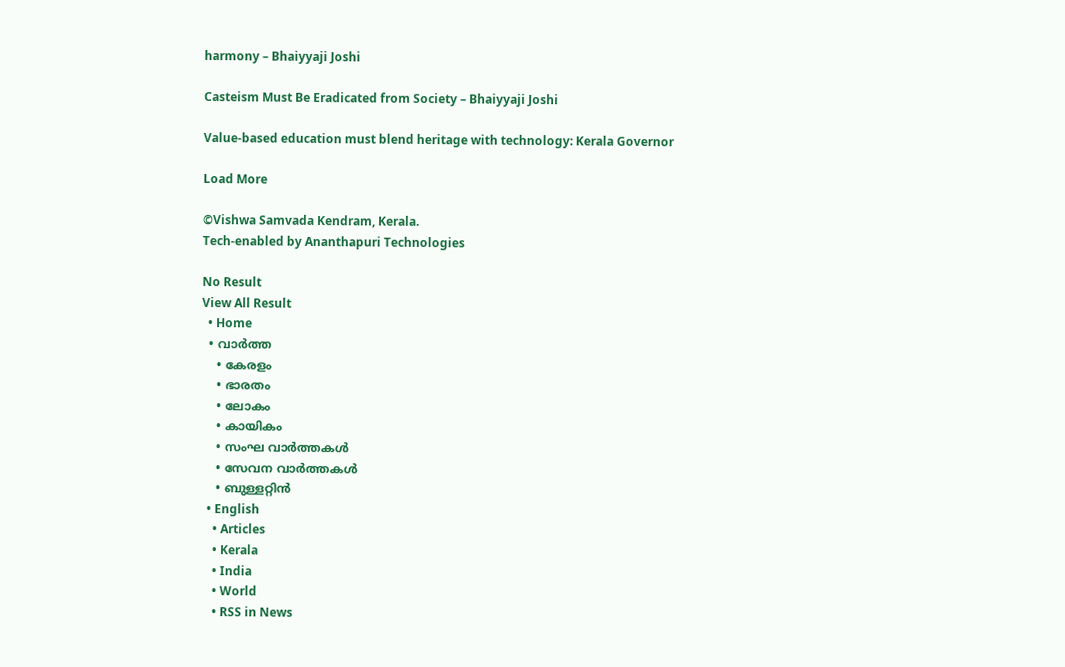harmony – Bhaiyyaji Joshi

Casteism Must Be Eradicated from Society – Bhaiyyaji Joshi

Value-based education must blend heritage with technology: Kerala Governor

Load More

©Vishwa Samvada Kendram, Kerala.
Tech-enabled by Ananthapuri Technologies

No Result
View All Result
  • Home
  • വാര്‍ത്ത
    • കേരളം
    • ഭാരതം
    • ലോകം
    • കായികം
    • സംഘ വാര്‍ത്തകള്‍
    • സേവന വാര്‍ത്തകള്‍
    • ബുള്ളറ്റിൻ
  • English
    • Articles
    • Kerala
    • India
    • World
    • RSS in News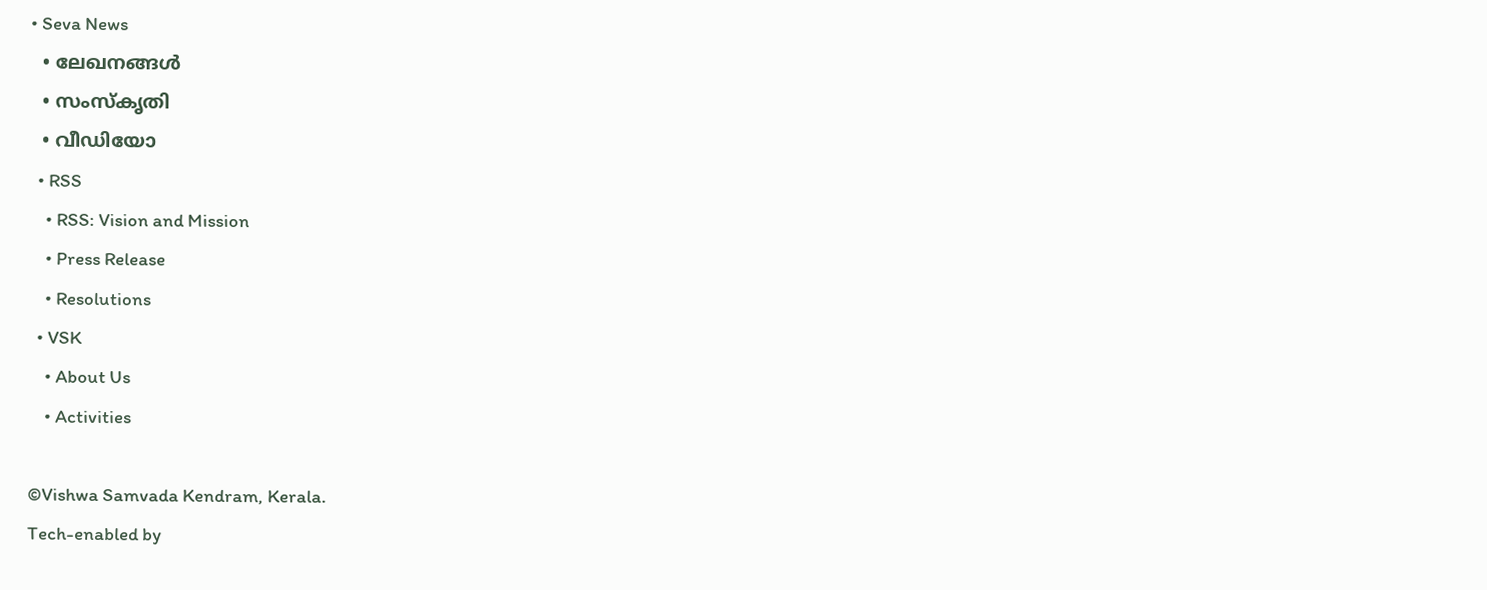• Seva News
  • ലേഖനങ്ങള്‍
  • സംസ്കൃതി
  • വീഡിയോ
  • RSS
    • RSS: Vision and Mission
    • Press Release
    • Resolutions
  • VSK
    • About Us
    • Activities

©Vishwa Samvada Kendram, Kerala.
Tech-enabled by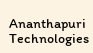Ananthapuri Technologies